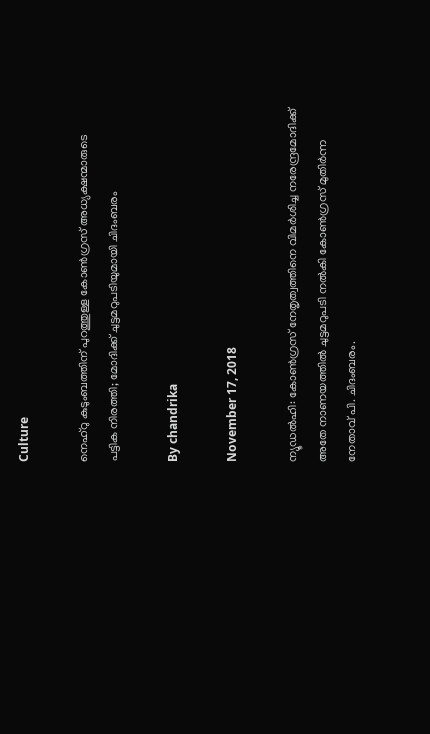Culture

നെഹ്‌റു കുടുംബത്തിന് പുറത്തുള്ള കോണ്‍ഗ്രസ് അധ്യക്ഷന്മാരുടെ പട്ടിക നിരത്തി; മോദിക്ക് ചുട്ടമറുപടിയുമായി ചിദംബരം

By chandrika

November 17, 2018

ന്യൂഡല്‍ഹി: കോണ്‍ഗ്രസ് നേതൃത്വത്തിനെ വിമര്‍ശിച്ച നരേന്ദ്രമോദിക്ക് അതേ നാണയത്തില്‍ ചുട്ടമറുപടി നല്‍കി കോണ്‍ഗ്രസ് മുതിര്‍ന്ന നേതാവ് പി. ചിദംബരം.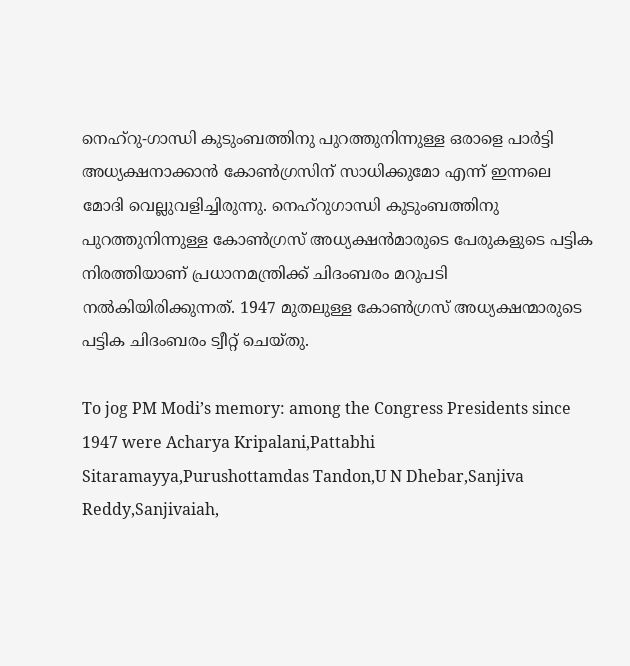നെഹ്‌റു-ഗാന്ധി കുടുംബത്തിനു പുറത്തുനിന്നുള്ള ഒരാളെ പാര്‍ട്ടി അധ്യക്ഷനാക്കാന്‍ കോണ്‍ഗ്രസിന് സാധിക്കുമോ എന്ന് ഇന്നലെ മോദി വെല്ലുവളിച്ചിരുന്നു. നെഹ്‌റുഗാന്ധി കുടുംബത്തിനു പുറത്തുനിന്നുള്ള കോണ്‍ഗ്രസ് അധ്യക്ഷന്‍മാരുടെ പേരുകളുടെ പട്ടിക നിരത്തിയാണ് പ്രധാനമന്ത്രിക്ക് ചിദംബരം മറുപടി നല്‍കിയിരിക്കുന്നത്. 1947 മുതലുള്ള കോണ്‍ഗ്രസ് അധ്യക്ഷന്മാരുടെ പട്ടിക ചിദംബരം ട്വീറ്റ് ചെയ്തു.

To jog PM Modi’s memory: among the Congress Presidents since 1947 were Acharya Kripalani,Pattabhi Sitaramayya,Purushottamdas Tandon,U N Dhebar,Sanjiva Reddy,Sanjivaiah,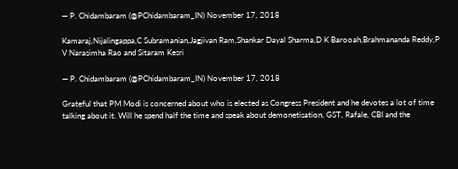— P. Chidambaram (@PChidambaram_IN) November 17, 2018

Kamaraj,Nijalingappa,C Subramanian,Jagjivan Ram,Shankar Dayal Sharma,D K Barooah,Brahmananda Reddy,P V Narasimha Rao and Sitaram Kesri

— P. Chidambaram (@PChidambaram_IN) November 17, 2018

Grateful that PM Modi is concerned about who is elected as Congress President and he devotes a lot of time talking about it. Will he spend half the time and speak about demonetisation, GST, Rafale, CBI and the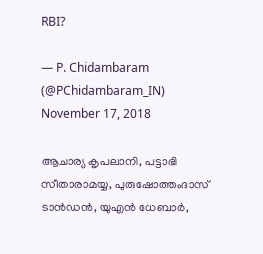RBI?

— P. Chidambaram (@PChidambaram_IN) November 17, 2018

ആചാര്യ കൃപലാനി, പട്ടാഭി സീതാരാമയ്യ, പുരുഷോത്തംദാസ് ടാന്‍ഡന്‍, യുഎന്‍ ധേബാര്‍,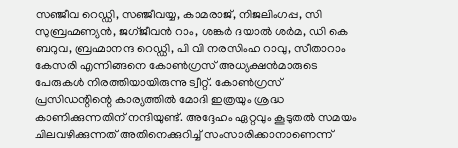സഞ്ജീവ റെഡ്ഡി, സഞ്ജീവയ്യ, കാമരാജ്, നിജലിംഗപ്പ, സി സുബ്രഹ്മണ്യന്‍, ജഗ്ജീവന്‍ റാം, ശങ്കര്‍ ദയാല്‍ ശര്‍മ, ഡി കെ ബറുവ, ബ്രഹ്മാനന്ദ റെഡ്ഡി, പി വി നരസിംഹ റാവു, സീതാറാം കേസരി എന്നിങ്ങനെ കോണ്‍ഗ്രസ് അധ്യക്ഷന്‍മാരുടെ പേരുകള്‍ നിരത്തിയായിരുന്നു ട്വീറ്റ്. കോണ്‍ഗ്രസ് പ്രസിഡന്റിന്റെ കാര്യത്തില്‍ മോദി ഇത്രയും ശ്രദ്ധ കാണിക്കുന്നതിന് നന്ദിയുണ്ട്. അദ്ദേഹം ഏറ്റവും കൂടുതല്‍ സമയം ചിലവഴിക്കുന്നത് അതിനെക്കുറിച്ച് സംസാരിക്കാനാണെന്ന്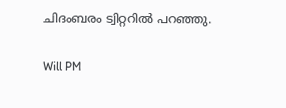ചിദംബരം ട്വിറ്ററില്‍ പറഞ്ഞു.

Will PM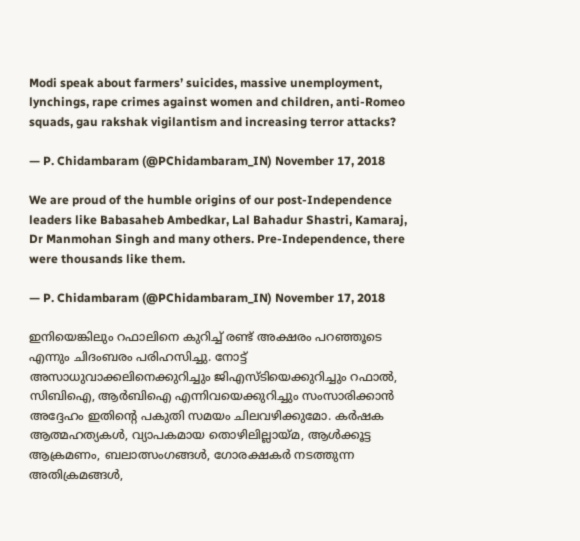Modi speak about farmers’ suicides, massive unemployment, lynchings, rape crimes against women and children, anti-Romeo squads, gau rakshak vigilantism and increasing terror attacks?

— P. Chidambaram (@PChidambaram_IN) November 17, 2018

We are proud of the humble origins of our post-Independence leaders like Babasaheb Ambedkar, Lal Bahadur Shastri, Kamaraj, Dr Manmohan Singh and many others. Pre-Independence, there were thousands like them.

— P. Chidambaram (@PChidambaram_IN) November 17, 2018

ഇനിയെങ്കിലും റഫാലിനെ കുറിച്ച് രണ്ട് അക്ഷരം പറഞ്ഞൂടെ എന്നും ചിദംബരം പരിഹസിച്ചു. നോട്ട് അസാധുവാക്കലിനെക്കുറിച്ചും ജിഎസ്ടിയെക്കുറിച്ചും റഫാല്‍, സിബിഐ, ആര്‍ബിഐ എന്നിവയെക്കുറിച്ചും സംസാരിക്കാന്‍ അദ്ദേഹം ഇതിന്റെ പകുതി സമയം ചിലവഴിക്കുമോ. കര്‍ഷക ആത്മഹത്യകള്‍, വ്യാപകമായ തൊഴിലില്ലായ്മ, ആള്‍ക്കൂട്ട ആക്രമണം, ബലാത്സംഗങ്ങള്‍, ഗോരക്ഷകര്‍ നടത്തുന്ന അതിക്രമങ്ങള്‍,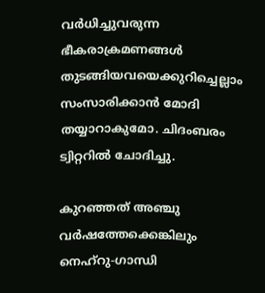വര്‍ധിച്ചുവരുന്ന ഭീകരാക്രമണങ്ങള്‍ തുടങ്ങിയവയെക്കുറിച്ചെല്ലാം സംസാരിക്കാന്‍ മോദി തയ്യാറാകുമോ. ചിദംബരം ട്വിറ്ററില്‍ ചോദിച്ചു.

കുറഞ്ഞത് അഞ്ചു വര്‍ഷത്തേക്കെങ്കിലും നെഹ്റു-ഗാന്ധി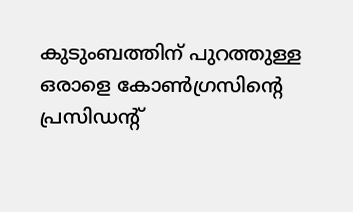കുടുംബത്തിന് പുറത്തുള്ള ഒരാളെ കോണ്‍ഗ്രസിന്റെ പ്രസിഡന്റ്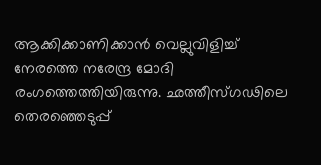ആക്കിക്കാണിക്കാന്‍ വെല്ലുവിളിച്ച് നേരത്തെ നരേന്ദ്ര മോദി രംഗത്തെത്തിയിരുന്നു. ഛത്തീസ്ഗഢിലെ തെരഞ്ഞെടുപ്പ്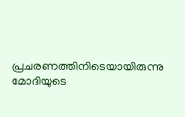പ്രചരണത്തിനിടെയായിരുന്നു മോദിയുടെ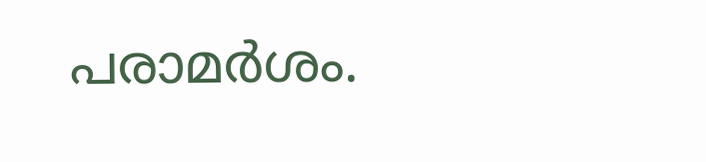പരാമര്‍ശം.